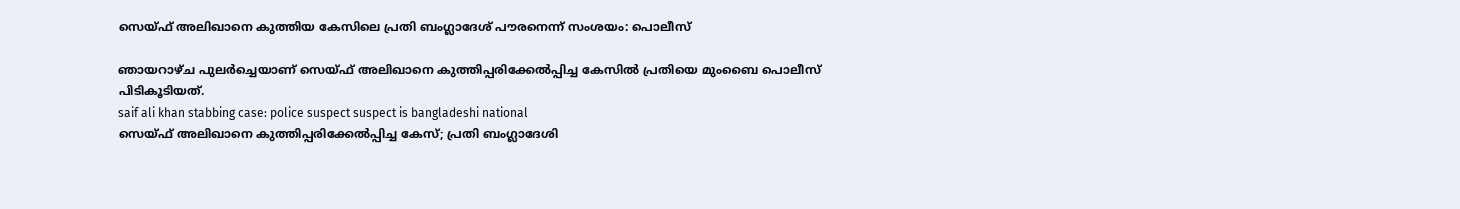സെയ്ഫ് അലിഖാനെ കുത്തിയ കേസിലെ പ്രതി ബംഗ്ലാദേശ് പൗരനെന്ന് സംശയം: പൊലീസ്

ഞായറാഴ്ച പുലര്‍ച്ചെയാണ് സെയ്ഫ് അലിഖാനെ കുത്തിപ്പരിക്കേല്‍പ്പിച്ച കേസിൽ പ്രതിയെ മുംബൈ പൊലീസ് പിടികൂടിയത്.
saif ali khan stabbing case: police suspect suspect is bangladeshi national
സെയ്ഫ് അലിഖാനെ കുത്തിപ്പരിക്കേൽപ്പിച്ച കേസ്; പ്രതി ബംഗ്ലാദേശി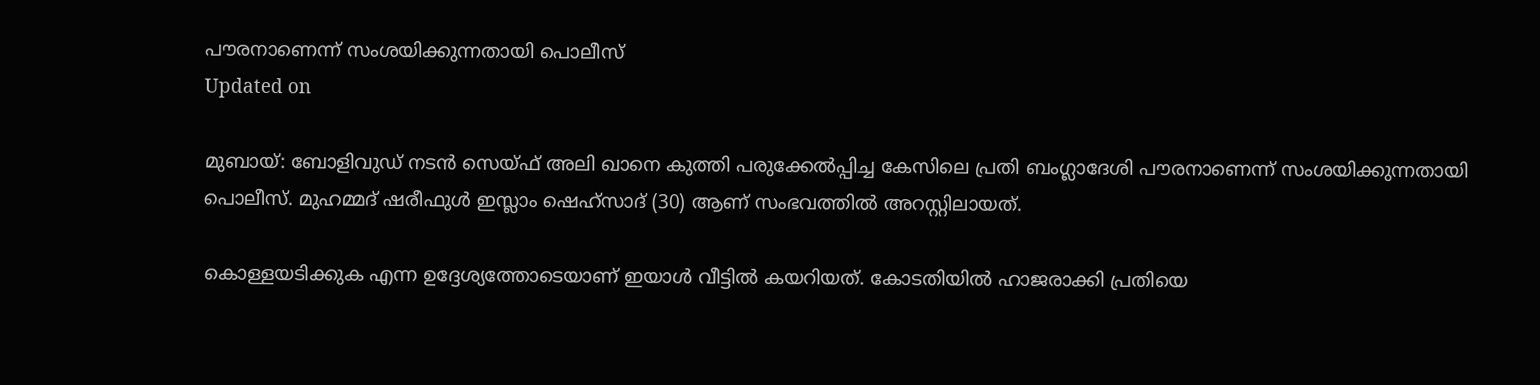പൗരനാണെന്ന് സംശയിക്കുന്നതായി പൊലീസ്
Updated on

മുബായ്: ബോളിവുഡ് നടൻ സെയ്ഫ് അലി ഖാനെ കുത്തി പരുക്കേൽപ്പിച്ച കേസിലെ പ്രതി ബംഗ്ലാദേശി പൗരനാണെന്ന് സംശയിക്കുന്നതായി പൊലീസ്. മുഹമ്മദ് ഷരീഫുള്‍ ഇസ്ലാം ഷെഹ്സാദ് (30) ആണ് സംഭവത്തില്‍ അറസ്റ്റിലായത്.

കൊള്ളയടിക്കുക എന്ന ഉദ്ദേശ്യത്തോടെയാണ് ഇയാള്‍ വീട്ടില്‍ കയറിയത്. കോടതിയില്‍ ഹാജരാക്കി പ്രതിയെ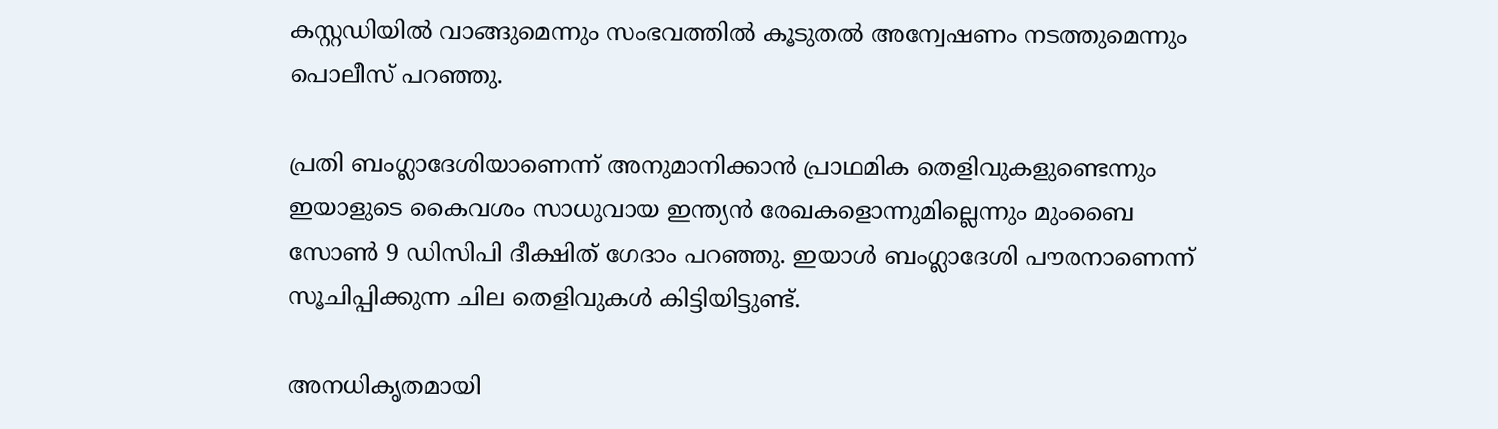കസ്റ്റഡിയില്‍ വാങ്ങുമെന്നും സംഭവത്തില്‍ കൂടുതല്‍ അന്വേഷണം നടത്തുമെന്നും പൊലീസ് പറഞ്ഞു.

പ്രതി ബംഗ്ലാദേശിയാണെന്ന് അനുമാനിക്കാന്‍ പ്രാഥമിക തെളിവുകളുണ്ടെന്നും ഇയാളുടെ കൈവശം സാധുവായ ഇന്ത്യന്‍ രേഖകളൊന്നുമില്ലെന്നും മുംബൈ സോണ്‍ 9 ഡിസിപി ദീക്ഷിത് ഗേദാം പറഞ്ഞു. ഇയാള്‍ ബംഗ്ലാദേശി പൗരനാണെന്ന് സൂചിപ്പിക്കുന്ന ചില തെളിവുകൾ കിട്ടിയിട്ടുണ്ട്.

അനധികൃതമായി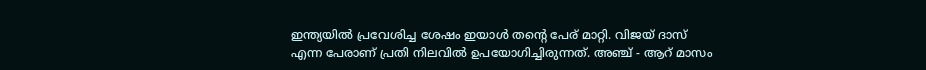ഇന്ത്യയില്‍ പ്രവേശിച്ച ശേഷം ഇയാള്‍ തന്‍റെ പേര് മാറ്റി. വിജയ് ദാസ് എന്ന പേരാണ് പ്രതി നിലവില്‍ ഉപയോഗിച്ചിരുന്നത്. അഞ്ച് - ആറ് മാസം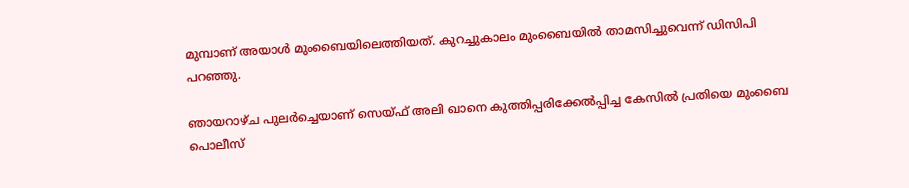മുമ്പാണ് അയാള്‍ മുംബൈയിലെത്തിയത്. കുറച്ചുകാലം മുംബൈയില്‍ താമസിച്ചുവെന്ന് ഡിസിപി പറഞ്ഞു.

ഞായറാഴ്ച പുലര്‍ച്ചെയാണ് സെയ്ഫ് അലി ഖാനെ കുത്തിപ്പരിക്കേല്‍പ്പിച്ച കേസിൽ പ്രതിയെ മുംബൈ പൊലീസ്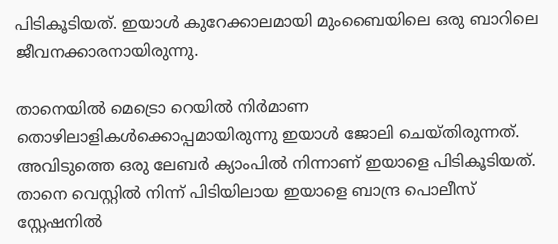പിടികൂടിയത്. ഇയാള്‍ കുറേക്കാലമായി മുംബൈയിലെ ഒരു ബാറിലെ ജീവനക്കാരനായിരുന്നു.

താനെയില്‍ മെട്രൊ റെയിൽ നിര്‍മാണ തൊഴിലാളികള്‍ക്കൊപ്പമായിരുന്നു ഇയാള്‍ ജോലി ചെയ്തിരുന്നത്. അവിടുത്തെ ഒരു ലേബര്‍ ക്യാംപില്‍ നിന്നാണ് ഇയാളെ പിടികൂടിയത്. താനെ വെസ്റ്റില്‍ നിന്ന് പിടിയിലായ ഇയാളെ ബാന്ദ്ര പൊലീസ് സ്റ്റേഷനില്‍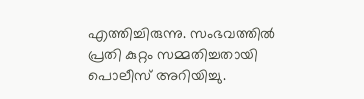എത്തിച്ചിരുന്നു. സംഭവത്തില്‍ പ്രതി കുറ്റം സമ്മതിച്ചതായി പൊലീസ് അറിയിച്ചു.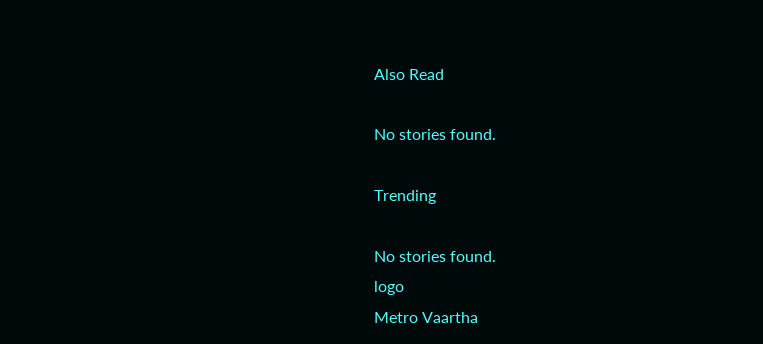Also Read

No stories found.

Trending

No stories found.
logo
Metro Vaartha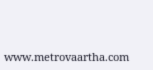www.metrovaartha.com